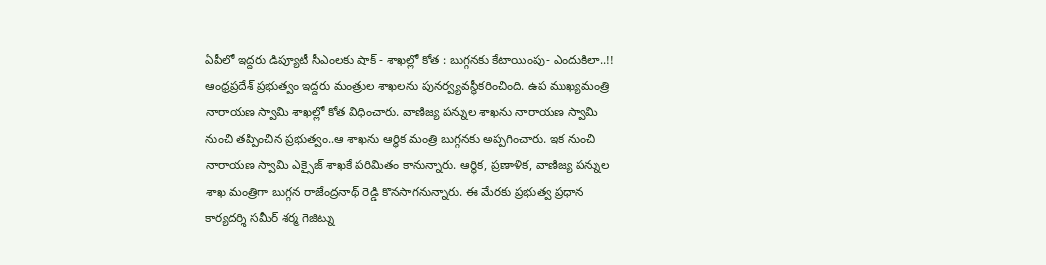ఏపీలో ఇద్దరు డిప్యూటీ సీఎంలకు షాక్ - శాఖల్లో కోత : బుగ్గనకు కేటాయింపు- ఎందుకిలా..!!
ఆంధ్రప్రదేశ్ ప్రభుత్వం ఇద్దరు మంత్రుల శాఖలను పునర్వ్యవస్థీకరించింది. ఉప ముఖ్యమంత్రి నారాయణ స్వామి శాఖల్లో కోత విధించారు. వాణిజ్య పన్నుల శాఖను నారాయణ స్వామి నుంచి తప్పించిన ప్రభుత్వం..ఆ శాఖను ఆర్థిక మంత్రి బుగ్గనకు అప్పగించారు. ఇక నుంచి నారాయణ స్వామి ఎక్సైజ్ శాఖకే పరిమితం కానున్నారు. ఆర్థిక, ప్రణాళిక, వాణిజ్య పన్నుల శాఖ మంత్రిగా బుగ్గన రాజేంద్రనాథ్ రెడ్డి కొనసాగనున్నారు. ఈ మేరకు ప్రభుత్వ ప్రధాన కార్యదర్శి సమీర్ శర్మ గెజిట్ను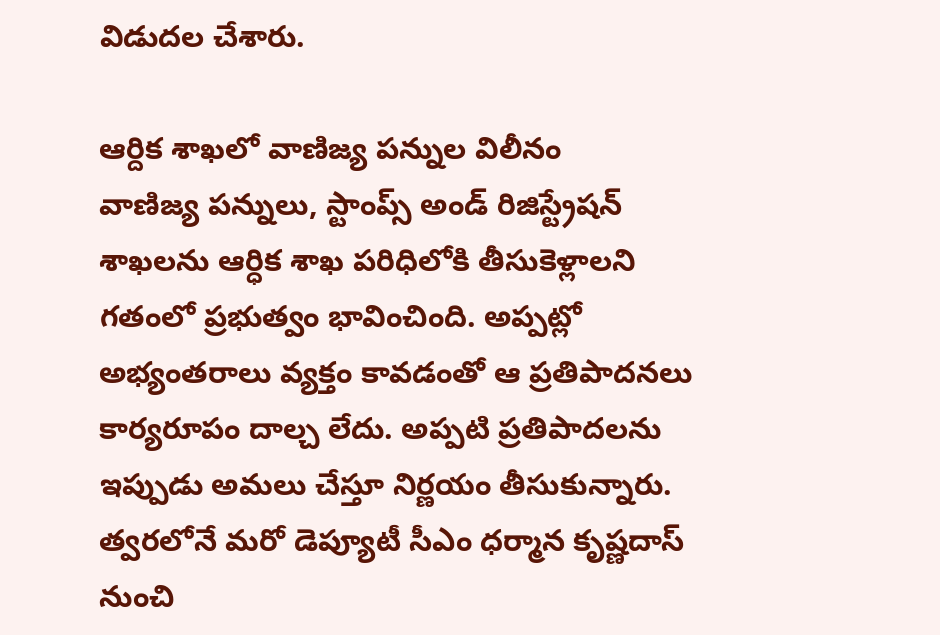విడుదల చేశారు.

ఆర్దిక శాఖలో వాణిజ్య పన్నుల విలీనం
వాణిజ్య పన్నులు, స్టాంప్స్ అండ్ రిజిస్ట్రేషన్ శాఖలను ఆర్ధిక శాఖ పరిధిలోకి తీసుకెళ్లాలని గతంలో ప్రభుత్వం భావించింది. అప్పట్లో అభ్యంతరాలు వ్యక్తం కావడంతో ఆ ప్రతిపాదనలు కార్యరూపం దాల్చ లేదు. అప్పటి ప్రతిపాదలను ఇప్పుడు అమలు చేస్తూ నిర్ణయం తీసుకున్నారు. త్వరలోనే మరో డెప్యూటీ సీఎం ధర్మాన కృష్ణదాస్ నుంచి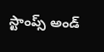స్టాంప్స్ అండ్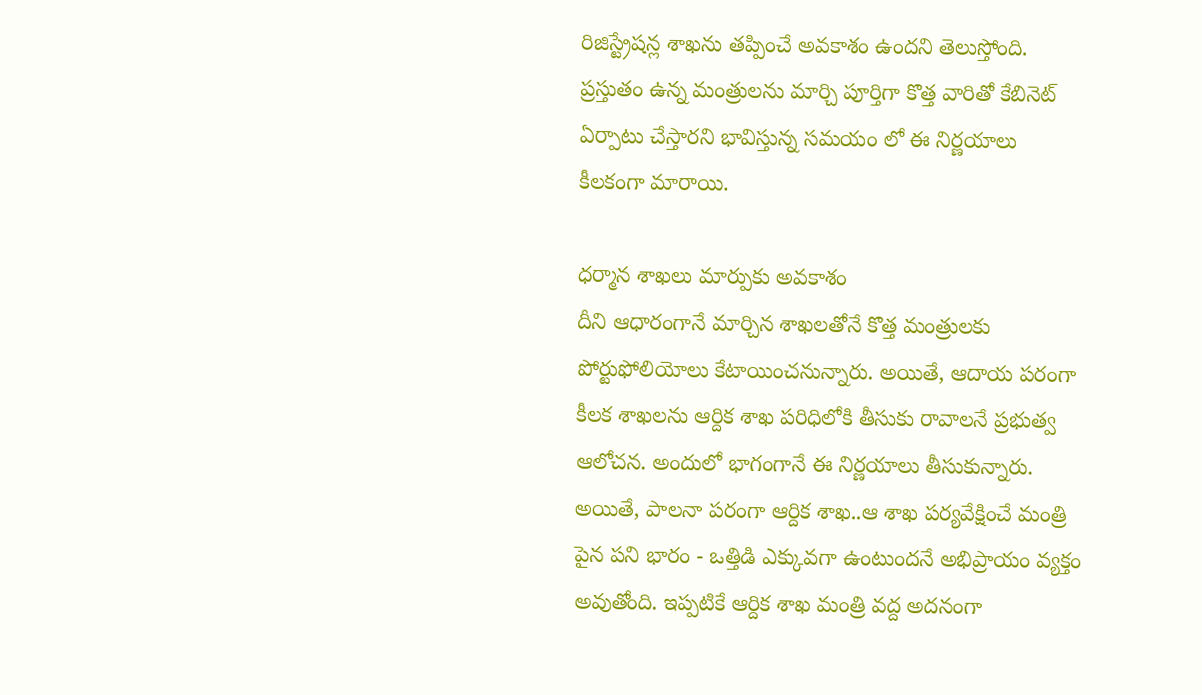రిజిస్ట్రేషన్ల శాఖను తప్పించే అవకాశం ఉందని తెలుస్తోంది. ప్రస్తుతం ఉన్న మంత్రులను మార్చి పూర్తిగా కొత్త వారితో కేబినెట్ ఏర్పాటు చేస్తారని భావిస్తున్న సమయం లో ఈ నిర్ణయాలు కీలకంగా మారాయి.

ధర్మాన శాఖలు మార్పుకు అవకాశం
దీని ఆధారంగానే మార్చిన శాఖలతోనే కొత్త మంత్రులకు పోర్టుఫోలియోలు కేటాయించనున్నారు. అయితే, ఆదాయ పరంగా కీలక శాఖలను ఆర్దిక శాఖ పరిధిలోకి తీసుకు రావాలనే ప్రభుత్వ ఆలోచన. అందులో భాగంగానే ఈ నిర్ణయాలు తీసుకున్నారు. అయితే, పాలనా పరంగా ఆర్దిక శాఖ..ఆ శాఖ పర్యవేక్షించే మంత్రి పైన పని భారం - ఒత్తిడి ఎక్కువగా ఉంటుందనే అభిప్రాయం వ్యక్తం అవుతోంది. ఇప్పటికే ఆర్దిక శాఖ మంత్రి వద్ద అదనంగా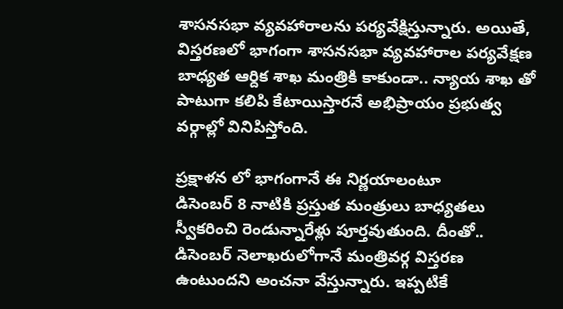శాసనసభా వ్యవహారాలను పర్యవేక్షిస్తున్నారు. అయితే, విస్తరణలో భాగంగా శాసనసభా వ్యవహారాల పర్యవేక్షణ బాధ్యత ఆర్దిక శాఖ మంత్రికి కాకుండా.. న్యాయ శాఖ తో పాటుగా కలిపి కేటాయిస్తారనే అభిప్రాయం ప్రభుత్వ వర్గాల్లో వినిపిస్తోంది.

ప్రక్షాళన లో భాగంగానే ఈ నిర్ణయాలంటూ
డిసెంబర్ 8 నాటికి ప్రస్తుత మంత్రులు బాధ్యతలు స్వీకరించి రెండున్నారేళ్లు పూర్తవుతుంది. దీంతో.. డిసెంబర్ నెలాఖరులోగానే మంత్రివర్గ విస్తరణ ఉంటుందని అంచనా వేస్తున్నారు. ఇప్పటికే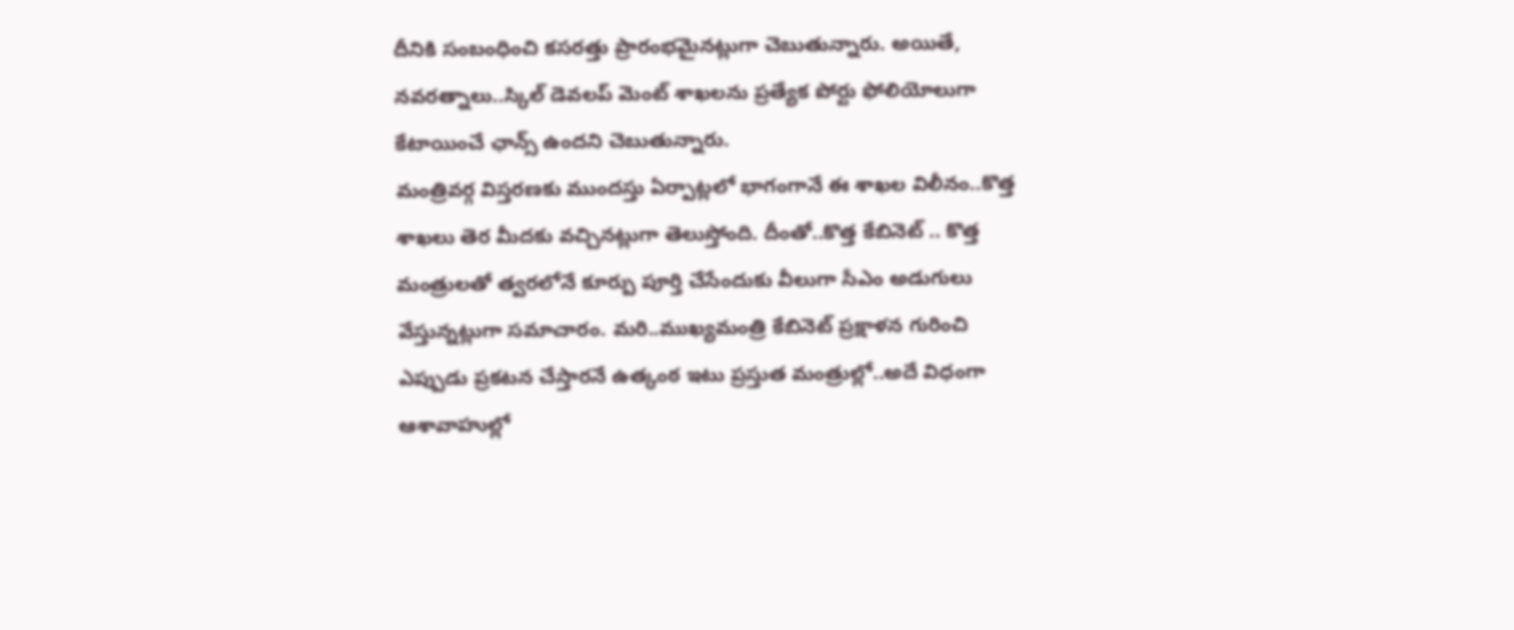దీనికి సంబంధించి కసరత్తు ప్రారంభమైనట్లుగా చెబుతున్నారు. అయితే, నవరత్నాలు..స్కిల్ డెవలప్ మెంట్ శాఖలను ప్రత్యేక పోర్టు ఫోలియోలుగా కేటాయించే ఛాన్స్ ఉందని చెబుతున్నారు.
మంత్రివర్గ విస్తరణకు ముందస్తు ఏర్పాట్లలో భాగంగానే ఈ శాఖల విలీనం..కొత్త శాఖలు తెర మీదకు వచ్చినట్లుగా తెలుస్తోంది. దీంతో..కొత్త కేబినెట్ .. కొత్త మంత్రులతో త్వరలోనే కూర్పు పూర్తి చేసేందుకు వీలుగా సీఎం అడుగులు వేస్తున్నట్లుగా సమాచారం. మరి..ముఖ్యమంత్రి కేబినెట్ ప్రక్షాళన గురించి ఎప్పుడు ప్రకటన చేస్తారనే ఉత్కంఠ ఇటు ప్రస్తుత మంత్రుల్లో..అదే విధంగా ఆశావాహుల్లో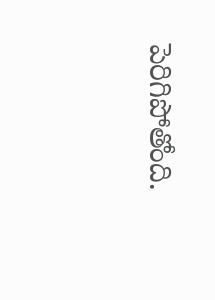పెరిగిపోతోంది.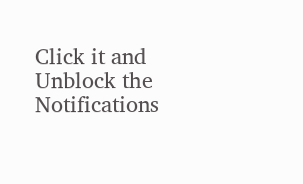Click it and Unblock the Notifications